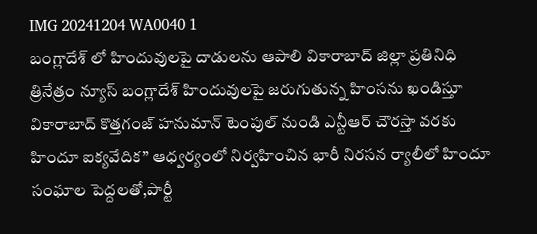IMG 20241204 WA0040 1
బంగ్లాదేశ్ లో హిందువులపై దాడులను ఆపాలి వికారాబాద్ జిల్లా ప్రతినిధి త్రినేత్రం న్యూస్ బంగ్లాదేశ్ హిందువులపై జరుగుతున్న హింసను ఖండిస్తూ వికారాబాద్ కొత్తగంజ్ హనుమాన్ టెంపుల్ నుండి ఎన్టీఆర్ చౌరస్తా వరకు హిందూ ఐక్యవేదిక” ఆధ్వర్యంలో నిర్వహించిన భారీ నిరసన ర్యాలీలో హిందూ సంఘాల పెద్దలతో,పార్టీ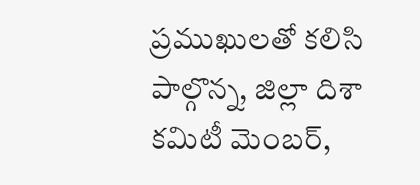ప్రముఖులతో కలిసి పాల్గొన్న, జిల్లా దిశా కమిటీ మెంబర్,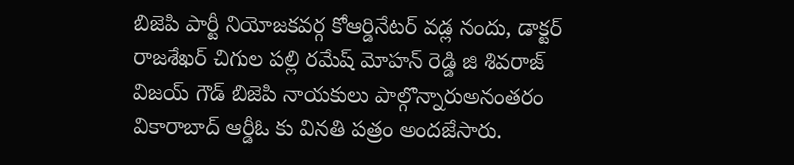బిజెపి పార్టీ నియోజకవర్గ కోఆర్డినేటర్ వడ్ల నందు, డాక్టర్ రాజశేఖర్ చిగుల పల్లి రమేష్ మోహన్ రెడ్డి జి శివరాజ్ విజయ్ గౌడ్ బిజెపి నాయకులు పాల్గొన్నారుఅనంతరం వికారాబాద్ ఆర్డీఓ కు వినతి పత్రం అందజేసారు.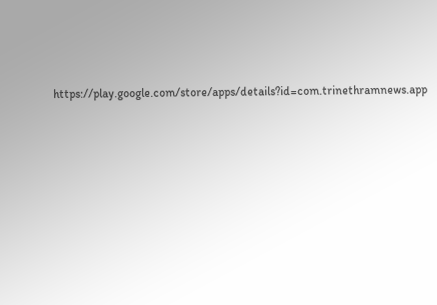https://play.google.com/store/apps/details?id=com.trinethramnews.app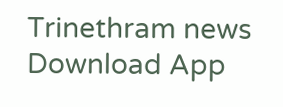Trinethram news
Download App